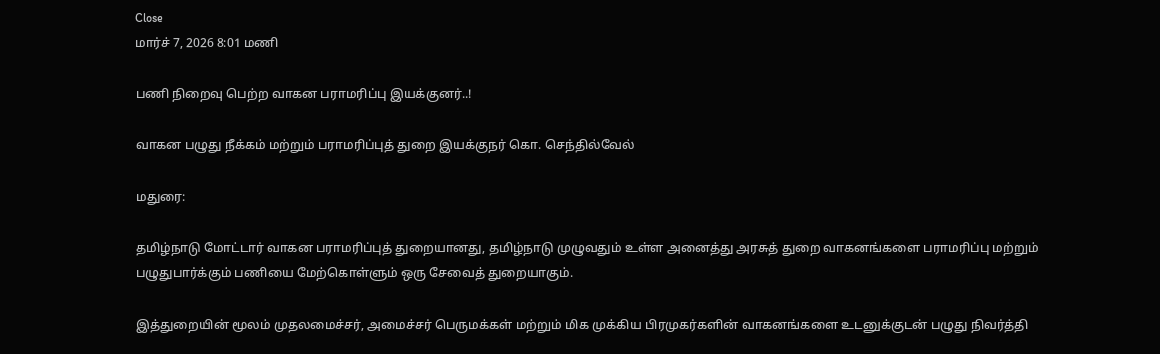Close
மார்ச் 7, 2026 8:01 மணி

பணி நிறைவு பெற்ற வாகன பராமரிப்பு இயக்குனர்..!

வாகன பழுது நீக்கம் மற்றும் பராமரிப்புத் துறை இயக்குநர் கொ. செந்தில்வேல்

மதுரை:

தமிழ்நாடு மோட்டார் வாகன பராமரிப்புத் துறையானது, தமிழ்நாடு முழுவதும் உள்ள அனைத்து அரசுத் துறை வாகனங்களை பராமரிப்பு மற்றும் பழுதுபார்க்கும் பணியை மேற்கொள்ளும் ஒரு சேவைத் துறையாகும்.

இத்துறையின் மூலம் முதலமைச்சர், அமைச்சர் பெருமக்கள் மற்றும் மிக முக்கிய பிரமுகர்களின் வாகனங்களை உடனுக்குடன் பழுது நிவர்த்தி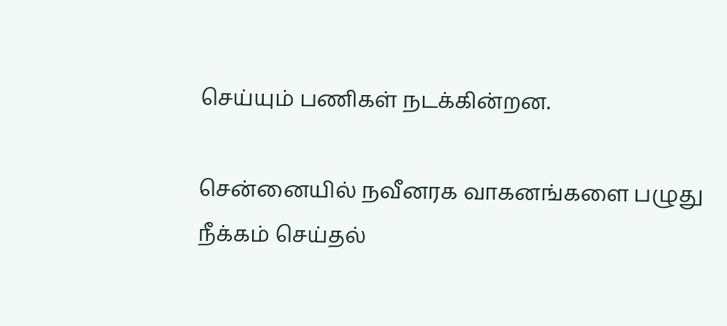செய்யும் பணிகள் நடக்கின்றன.

சென்னையில் நவீனரக வாகனங்களை பழுது நீக்கம் செய்தல்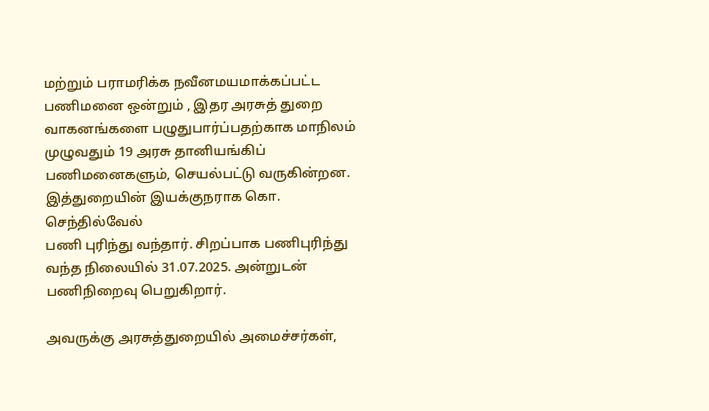மற்றும் பராமரிக்க நவீனமயமாக்கப்பட்ட பணிமனை ஒன்றும் , இதர அரசுத் துறை வாகனங்களை பழுதுபார்ப்பதற்காக மாநிலம் முழுவதும் 19 அரசு தானியங்கிப் பணிமனைகளும், செயல்பட்டு வருகின்றன. இத்துறையின் இயக்குநராக கொ. செந்தில்வேல்
பணி புரிந்து வந்தார். சிறப்பாக பணிபுரிந்து வந்த நிலையில் 31.07.2025. அன்றுடன் பணிநிறைவு பெறுகிறார்.

அவருக்கு அரசுத்துறையில் அமைச்சர்கள்,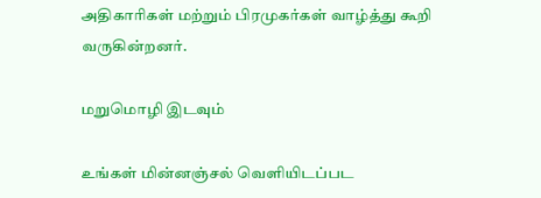அதிகாரிகள் மற்றும் பிரமுகர்கள் வாழ்த்து கூறி வருகின்றனர்.

மறுமொழி இடவும்

உங்கள் மின்னஞ்சல் வெளியிடப்பட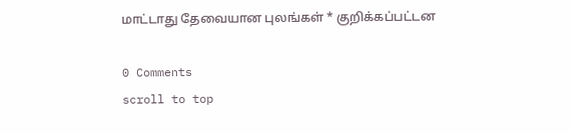மாட்டாது தேவையான புலங்கள் * குறிக்கப்பட்டன

0 Comments
scroll to top